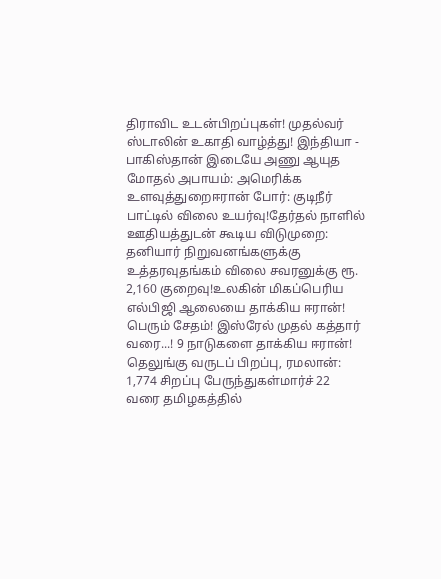திராவிட உடன்பிறப்புகள்! முதல்வர் ஸ்டாலின் உகாதி வாழ்த்து! இந்தியா - பாகிஸ்தான் இடையே அணு ஆயுத மோதல் அபாயம்: அமெரிக்க உளவுத்துறைஈரான் போர்: குடிநீர் பாட்டில் விலை உயர்வு!தேர்தல் நாளில் ஊதியத்துடன் கூடிய விடுமுறை: தனியார் நிறுவனங்களுக்கு உத்தரவுதங்கம் விலை சவரனுக்கு ரூ. 2,160 குறைவு!உலகின் மிகப்பெரிய எல்பிஜி ஆலையை தாக்கிய ஈரான்! பெரும் சேதம்! இஸ்ரேல் முதல் கத்தார் வரை...! 9 நாடுகளை தாக்கிய ஈரான்! தெலுங்கு வருடப் பிறப்பு, ரமலான்: 1,774 சிறப்பு பேருந்துகள்மார்ச் 22 வரை தமிழகத்தில்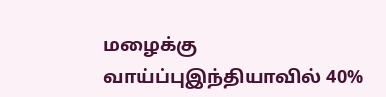மழைக்கு வாய்ப்புஇந்தியாவில் 40%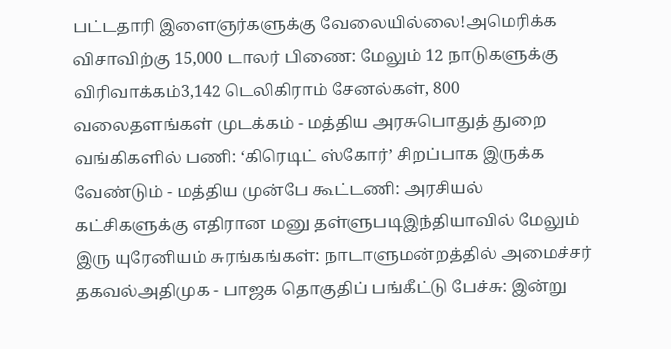பட்டதாரி இளைஞர்களுக்கு வேலையில்லை!அமெரிக்க விசாவிற்கு 15,000 டாலர் பிணை: மேலும் 12 நாடுகளுக்கு விரிவாக்கம்3,142 டெலிகிராம் சேனல்கள், 800 வலைதளங்கள் முடக்கம் - மத்திய அரசுபொதுத் துறை வங்கிகளில் பணி: ‘கிரெடிட் ஸ்கோர்’ சிறப்பாக இருக்க வேண்டும் - மத்திய முன்பே கூட்டணி: அரசியல் கட்சிகளுக்கு எதிரான மனு தள்ளுபடிஇந்தியாவில் மேலும் இரு யுரேனியம் சுரங்கங்கள்: நாடாளுமன்றத்தில் அமைச்சர் தகவல்அதிமுக - பாஜக தொகுதிப் பங்கீட்டு பேச்சு: இன்று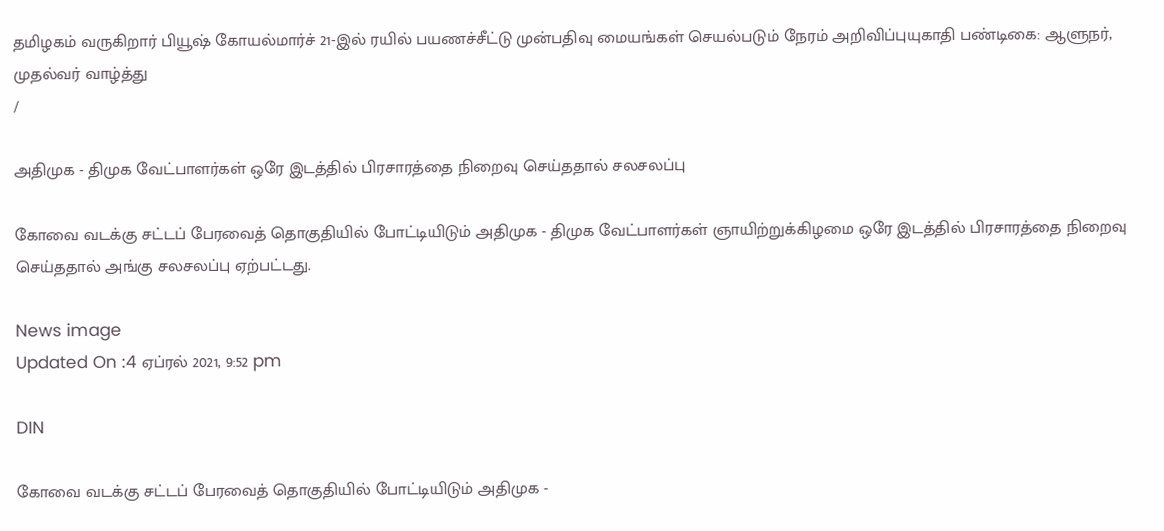தமிழகம் வருகிறார் பியூஷ் கோயல்மார்ச் 21-இல் ரயில் பயணச்சீட்டு முன்பதிவு மையங்கள் செயல்படும் நேரம் அறிவிப்புயுகாதி பண்டிகை: ஆளுநர், முதல்வர் வாழ்த்து
/

அதிமுக - திமுக வேட்பாளர்கள் ஒரே இடத்தில் பிரசாரத்தை நிறைவு செய்ததால் சலசலப்பு

கோவை வடக்கு சட்டப் பேரவைத் தொகுதியில் போட்டியிடும் அதிமுக - திமுக வேட்பாளர்கள் ஞாயிற்றுக்கிழமை ஒரே இடத்தில் பிரசாரத்தை நிறைவு செய்ததால் அங்கு சலசலப்பு ஏற்பட்டது.

News image
Updated On :4 ஏப்ரல் 2021, 9:52 pm

DIN

கோவை வடக்கு சட்டப் பேரவைத் தொகுதியில் போட்டியிடும் அதிமுக -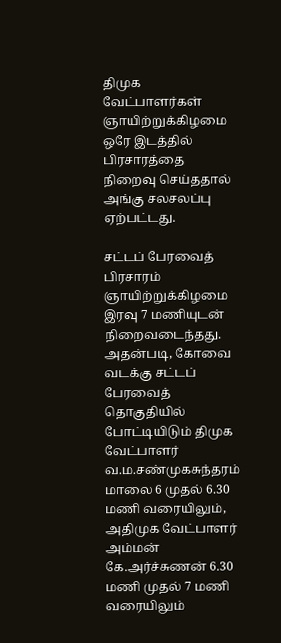திமுக வேட்பாளர்கள் ஞாயிற்றுக்கிழமை ஒரே இடத்தில் பிரசாரத்தை நிறைவு செய்ததால் அங்கு சலசலப்பு ஏற்பட்டது.

சட்டப் பேரவைத் பிரசாரம் ஞாயிற்றுக்கிழமை இரவு 7 மணியுடன் நிறைவடைந்தது. அதன்படி, கோவை வடக்கு சட்டப் பேரவைத் தொகுதியில் போட்டியிடும் திமுக வேட்பாளர் வ.ம.சண்முகசுந்தரம் மாலை 6 முதல் 6.30 மணி வரையிலும், அதிமுக வேட்பாளர் அம்மன் கே.அர்ச்சுணன் 6.30 மணி முதல் 7 மணி வரையிலும்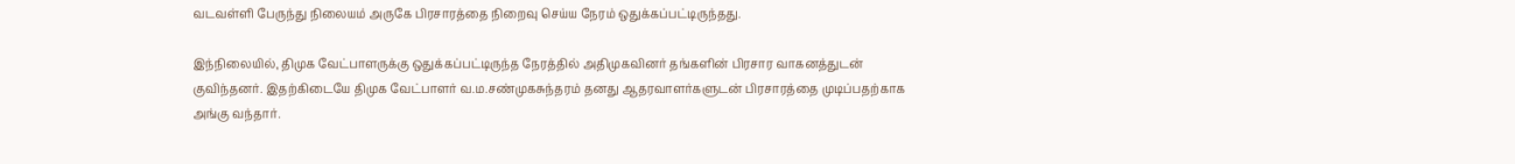வடவள்ளி பேருந்து நிலையம் அருகே பிரசாரத்தை நிறைவு செய்ய நேரம் ஒதுக்கப்பட்டிருந்தது.

இந்நிலையில், திமுக வேட்பாளருக்கு ஒதுக்கப்பட்டிருந்த நேரத்தில் அதிமுகவினர் தங்களின் பிரசார வாகனத்துடன் குவிந்தனர். இதற்கிடையே திமுக வேட்பாளர் வ.ம.சண்முகசுந்தரம் தனது ஆதரவாளர்களுடன் பிரசாரத்தை முடிப்பதற்காக அங்கு வந்தார்.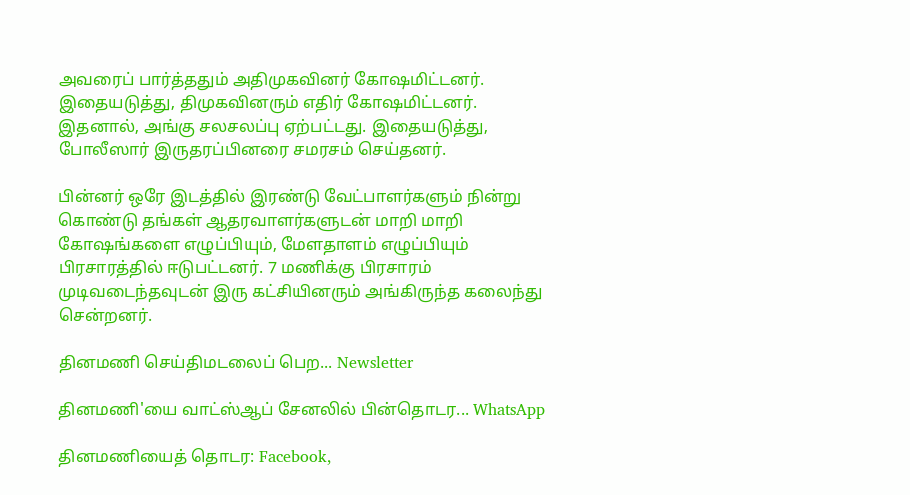அவரைப் பார்த்ததும் அதிமுகவினர் கோஷமிட்டனர். இதையடுத்து, திமுகவினரும் எதிர் கோஷமிட்டனர். இதனால், அங்கு சலசலப்பு ஏற்பட்டது. இதையடுத்து, போலீஸார் இருதரப்பினரை சமரசம் செய்தனர்.

பின்னர் ஒரே இடத்தில் இரண்டு வேட்பாளர்களும் நின்று கொண்டு தங்கள் ஆதரவாளர்களுடன் மாறி மாறி கோஷங்களை எழுப்பியும், மேளதாளம் எழுப்பியும் பிரசாரத்தில் ஈடுபட்டனர். 7 மணிக்கு பிரசாரம் முடிவடைந்தவுடன் இரு கட்சியினரும் அங்கிருந்த கலைந்து சென்றனர்.

தினமணி செய்திமடலைப் பெற... Newsletter

தினமணி'யை வாட்ஸ்ஆப் சேனலில் பின்தொடர... WhatsApp

தினமணியைத் தொடர: Facebook,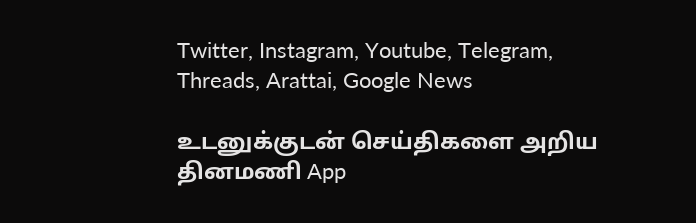Twitter, Instagram, Youtube, Telegram, Threads, Arattai, Google News

உடனுக்குடன் செய்திகளை அறிய தினமணி App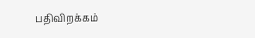பதிவிறக்கம்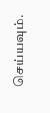செய்யவும்.